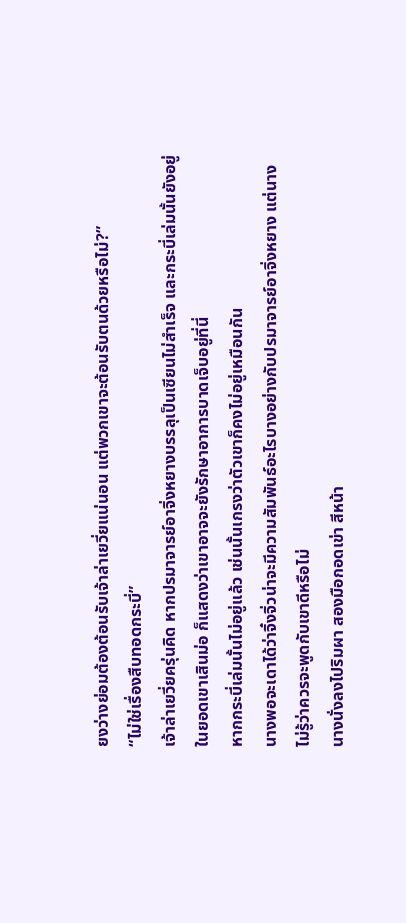ยงว่างย่อมต้องต้อนรับเจ้าล่าเยวี่ยแน่นอน แต่พวกเขาจะต้อนรับตนด้วยหรือไม่?”
“ไม่ใช่เรื่องสืบทอดกระบี่”
เจ้าล่าเยวี่ยครุ่นคิด หากปรมาจารย์อาจิ่งหยางบรรลุเป็นเซียนไม่สำเร็จ และกระบี่เล่มนั้นยังอยู่ในยอดเขาเสินม่อ ก็แสดงว่าเขาอาจจะยังรักษาอาการบาดเจ็บอยู่ที่นี่
หากกระบี่เล่มนั้นไม่อยู่แล้ว เช่นนั้นเกรงว่าตัวเขาก็คงไม่อยู่เหมือนกัน
นางพอจะเดาได้ว่าจิ๋งจิ่วน่าจะมีความสัมพันธ์อะไรบางอย่างกับปรมาจารย์อาจิ่งหยาง แต่นางไม่รู้ว่าควรจะพูดกับเขาดีหรือไม่
นางนั่งลงไปริมผา สองมือกอดเข่า สีหน้า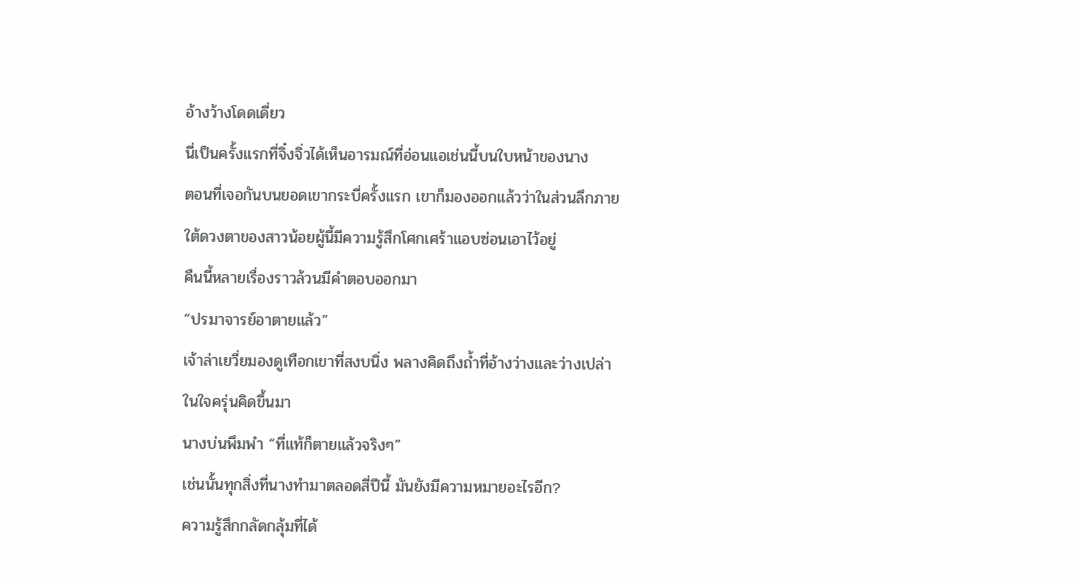อ้างว้างโดดเดี่ยว
นี่เป็นครั้งแรกที่จิ๋งจิ่วได้เห็นอารมณ์ที่อ่อนแอเช่นนี้บนใบหน้าของนาง
ตอนที่เจอกันบนยอดเขากระบี่ครั้งแรก เขาก็มองออกแล้วว่าในส่วนลึกภายใต้ดวงตาของสาวน้อยผู้นี้มีความรู้สึกโศกเศร้าแอบซ่อนเอาไว้อยู่
คืนนี้หลายเรื่องราวล้วนมีคำตอบออกมา
“ปรมาจารย์อาตายแล้ว”
เจ้าล่าเยวี่ยมองดูเทือกเขาที่สงบนิ่ง พลางคิดถึงถ้ำที่อ้างว่างและว่างเปล่า ในใจครุ่นคิดขึ้นมา
นางบ่นพึมพำ “ที่แท้ก็ตายแล้วจริงๆ”
เช่นนั้นทุกสิ่งที่นางทำมาตลอดสี่ปีนี้ มันยังมีความหมายอะไรอีก?
ความรู้สึกกลัดกลุ้มที่ได้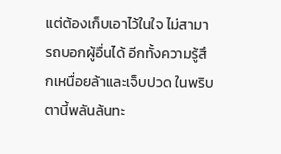แต่ต้องเก็บเอาไว้ในใจ ไม่สามารถบอกผู้อื่นได้ อีกทั้งความรู้สึกเหนื่อยล้าและเจ็บปวด ในพริบตานี้พลันล้นทะ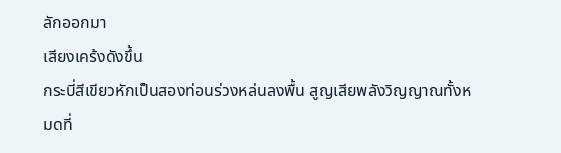ลักออกมา
เสียงเคร้งดังขึ้น
กระบี่สีเขียวหักเป็นสองท่อนร่วงหล่นลงพื้น สูญเสียพลังวิญญาณทั้งหมดที่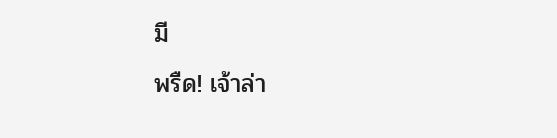มี
พรืด! เจ้าล่า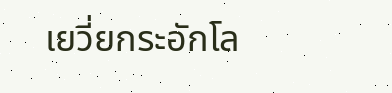เยวี่ยกระอักโล